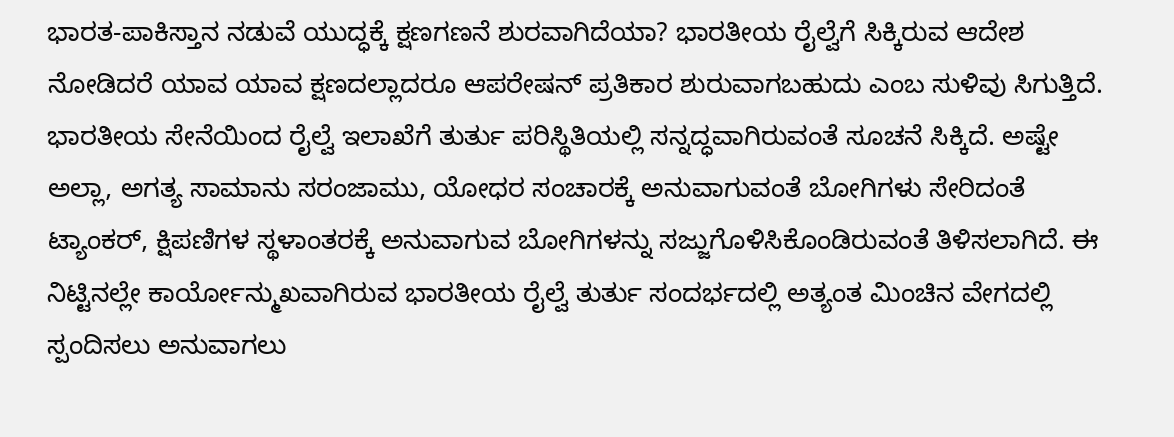ಭಾರತ-ಪಾಕಿಸ್ತಾನ ನಡುವೆ ಯುದ್ಧಕ್ಕೆ ಕ್ಷಣಗಣನೆ ಶುರವಾಗಿದೆಯಾ? ಭಾರತೀಯ ರೈಲ್ವೆಗೆ ಸಿಕ್ಕಿರುವ ಆದೇಶ ನೋಡಿದರೆ ಯಾವ ಯಾವ ಕ್ಷಣದಲ್ಲಾದರೂ ಆಪರೇಷನ್ ಪ್ರತಿಕಾರ ಶುರುವಾಗಬಹುದು ಎಂಬ ಸುಳಿವು ಸಿಗುತ್ತಿದೆ.
ಭಾರತೀಯ ಸೇನೆಯಿಂದ ರೈಲ್ವೆ ಇಲಾಖೆಗೆ ತುರ್ತು ಪರಿಸ್ಥಿತಿಯಲ್ಲಿ ಸನ್ನದ್ಧವಾಗಿರುವಂತೆ ಸೂಚನೆ ಸಿಕ್ಕಿದೆ. ಅಷ್ಟೇ ಅಲ್ಲಾ, ಅಗತ್ಯ ಸಾಮಾನು ಸರಂಜಾಮು, ಯೋಧರ ಸಂಚಾರಕ್ಕೆ ಅನುವಾಗುವಂತೆ ಬೋಗಿಗಳು ಸೇರಿದಂತೆ ಟ್ಯಾಂಕರ್, ಕ್ಷಿಪಣಿಗಳ ಸ್ಥಳಾಂತರಕ್ಕೆ ಅನುವಾಗುವ ಬೋಗಿಗಳನ್ನು ಸಜ್ಜುಗೊಳಿಸಿಕೊಂಡಿರುವಂತೆ ತಿಳಿಸಲಾಗಿದೆ. ಈ ನಿಟ್ಟಿನಲ್ಲೇ ಕಾರ್ಯೋನ್ಮುಖವಾಗಿರುವ ಭಾರತೀಯ ರೈಲ್ವೆ ತುರ್ತು ಸಂದರ್ಭದಲ್ಲಿ ಅತ್ಯಂತ ಮಿಂಚಿನ ವೇಗದಲ್ಲಿ ಸ್ಪಂದಿಸಲು ಅನುವಾಗಲು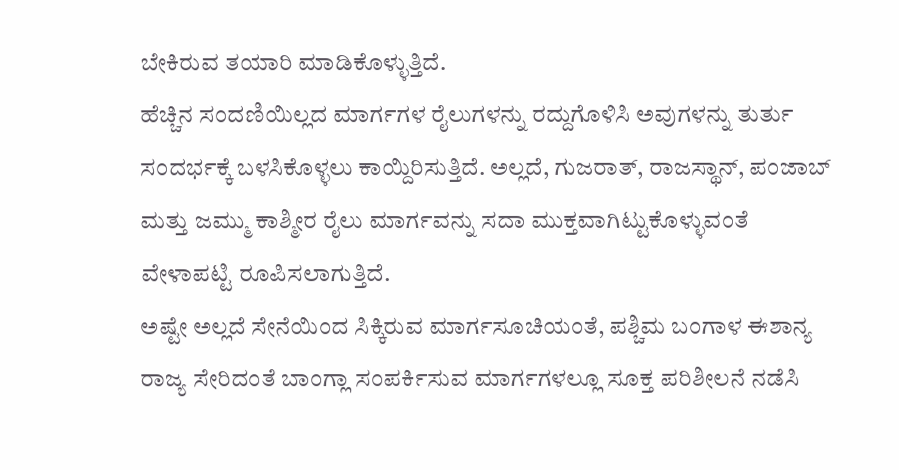ಬೇಕಿರುವ ತಯಾರಿ ಮಾಡಿಕೊಳ್ಳುತ್ತಿದೆ.
ಹೆಚ್ಚಿನ ಸಂದಣಿಯಿಲ್ಲದ ಮಾರ್ಗಗಳ ರೈಲುಗಳನ್ನು ರದ್ದುಗೊಳಿಸಿ ಅವುಗಳನ್ನು ತುರ್ತು ಸಂದರ್ಭಕ್ಕೆ ಬಳಸಿಕೊಳ್ಳಲು ಕಾಯ್ದಿರಿಸುತ್ತಿದೆ. ಅಲ್ಲದೆ, ಗುಜರಾತ್, ರಾಜಸ್ಥಾನ್, ಪಂಜಾಬ್ ಮತ್ತು ಜಮ್ಮು ಕಾಶ್ಮೀರ ರೈಲು ಮಾರ್ಗವನ್ನು ಸದಾ ಮುಕ್ತವಾಗಿಟ್ಟುಕೊಳ್ಳುವಂತೆ ವೇಳಾಪಟ್ಟಿ ರೂಪಿಸಲಾಗುತ್ತಿದೆ.
ಅಷ್ಟೇ ಅಲ್ಲದೆ ಸೇನೆಯಿಂದ ಸಿಕ್ಕಿರುವ ಮಾರ್ಗಸೂಚಿಯಂತೆ, ಪಶ್ಚಿಮ ಬಂಗಾಳ ಈಶಾನ್ಯ ರಾಜ್ಯ ಸೇರಿದಂತೆ ಬಾಂಗ್ಲಾ ಸಂಪರ್ಕಿಸುವ ಮಾರ್ಗಗಳಲ್ಲೂ ಸೂಕ್ತ ಪರಿಶೀಲನೆ ನಡೆಸಿ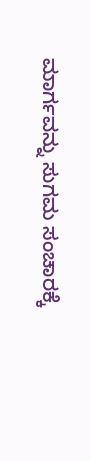ಮಾರ್ಗವನ್ನು ಸುಗಮ ಸಂಚಾರಕ್ಕೆ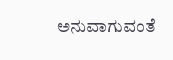ಅನುವಾಗುವಂತೆ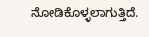ನೋಡಿಕೊಳ್ಳಲಾಗುತ್ತಿದೆ.